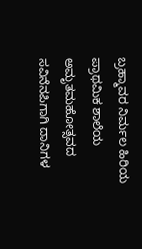ಬ್ರಹ್ಮಾವರ ನಿರ್ಮಲ ಹಿರಿಯ ಪ್ರಾಥಮಿಕ ಶಾಲೆಯ ಅಮೃತಮಹೋತ್ಸವದ ಸವಿನೆನಪಿಗಾಗಿ ದಾನಿಗಳ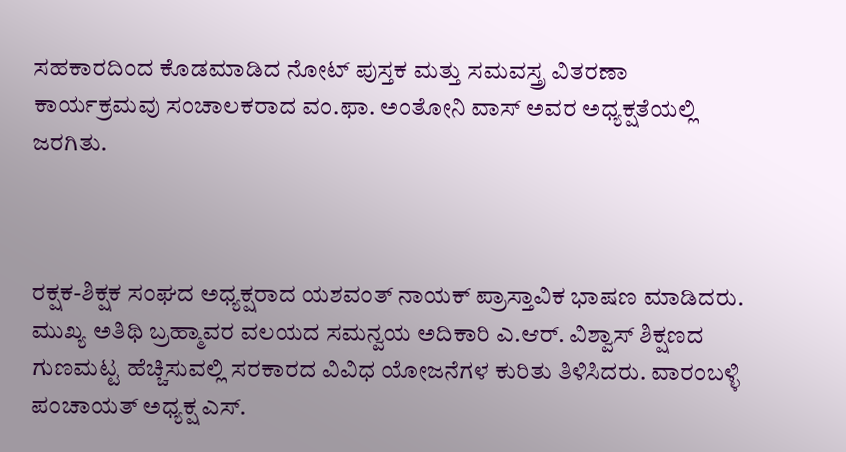ಸಹಕಾರದಿಂದ ಕೊಡಮಾಡಿದ ನೋಟ್ ಪುಸ್ತಕ ಮತ್ತು ಸಮವಸ್ತ್ರ ವಿತರಣಾ ಕಾರ್ಯಕ್ರಮವು ಸಂಚಾಲಕರಾದ ವಂ.ಫಾ. ಅಂತೋನಿ ವಾಸ್ ಅವರ ಅಧ್ಯಕ್ಷತೆಯಲ್ಲಿ ಜರಗಿತು.



ರಕ್ಷಕ-ಶಿಕ್ಷಕ ಸಂಘದ ಅಧ್ಯಕ್ಷರಾದ ಯಶವಂತ್ ನಾಯಕ್ ಪ್ರಾಸ್ತಾವಿಕ ಭಾಷಣ ಮಾಡಿದರು. ಮುಖ್ಯ ಅತಿಥಿ ಬ್ರಹ್ಮಾವರ ವಲಯದ ಸಮನ್ವಯ ಅದಿಕಾರಿ ಎ.ಆರ್. ವಿಶ್ವಾಸ್ ಶಿಕ್ಷಣದ ಗುಣಮಟ್ಟ ಹೆಚ್ಚಿಸುವಲ್ಲಿ ಸರಕಾರದ ವಿವಿಧ ಯೋಜನೆಗಳ ಕುರಿತು ತಿಳಿಸಿದರು. ವಾರಂಬಳ್ಳಿ ಪಂಚಾಯತ್ ಅಧ್ಯಕ್ಷ ಎಸ್.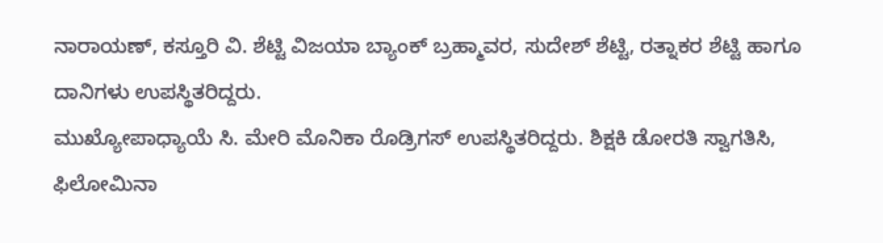ನಾರಾಯಣ್, ಕಸ್ತೂರಿ ವಿ. ಶೆಟ್ಟಿ ವಿಜಯಾ ಬ್ಯಾಂಕ್ ಬ್ರಹ್ಮಾವರ, ಸುದೇಶ್ ಶೆಟ್ಟಿ, ರತ್ನಾಕರ ಶೆಟ್ಟಿ ಹಾಗೂ ದಾನಿಗಳು ಉಪಸ್ಥಿತರಿದ್ದರು.
ಮುಖ್ಯೋಪಾಧ್ಯಾಯೆ ಸಿ. ಮೇರಿ ಮೊನಿಕಾ ರೊಡ್ರಿಗಸ್ ಉಪಸ್ಥಿತರಿದ್ದರು. ಶಿಕ್ಷಕಿ ಡೋರತಿ ಸ್ವಾಗತಿಸಿ, ಫಿಲೋಮಿನಾ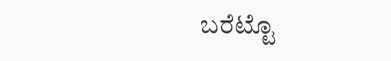ಬರೆಟ್ಟೊ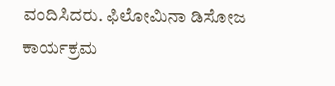ವಂದಿಸಿದರು. ಫಿಲೋಮಿನಾ ಡಿಸೋಜ ಕಾರ್ಯಕ್ರಮ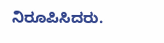ನಿರೂಪಿಸಿದರು.